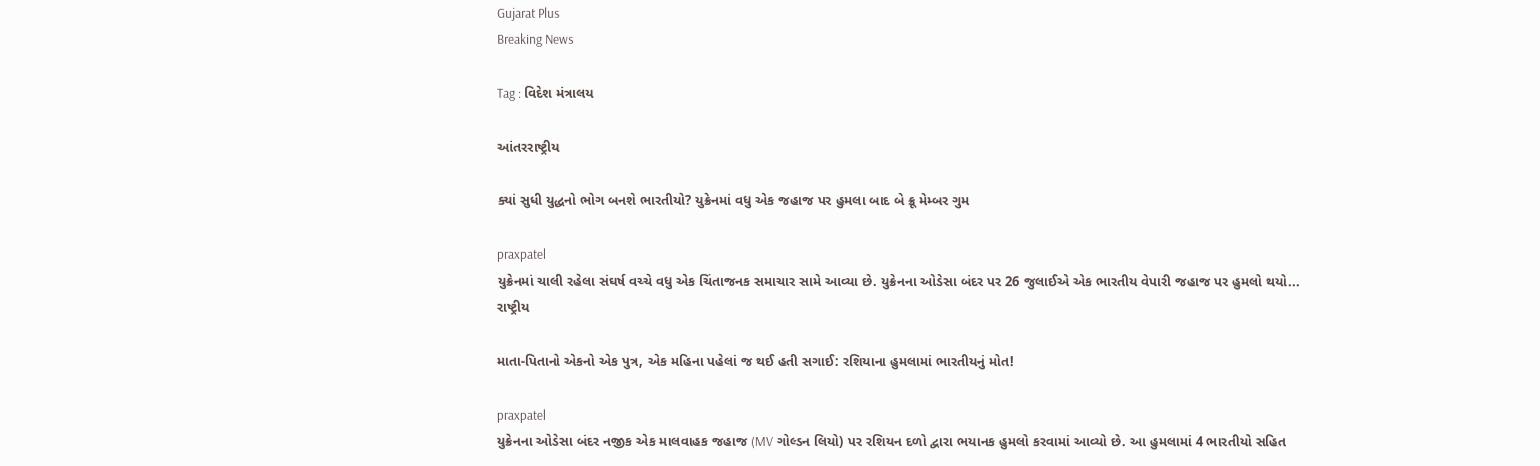Gujarat Plus
Breaking News

Tag : વિદેશ મંત્રાલય

આંતરરાષ્ટ્રીય

ક્યાં સુધી યુદ્ધનો ભોગ બનશે ભારતીયો? યુક્રેનમાં વધુ એક જહાજ પર હુમલા બાદ બે ક્રૂ મેમ્બર ગુમ

praxpatel
યુક્રેનમાં ચાલી રહેલા સંઘર્ષ વચ્ચે વધુ એક ચિંતાજનક સમાચાર સામે આવ્યા છે. યુક્રેનના ઓડેસા બંદર પર 26 જુલાઈએ એક ભારતીય વેપારી જહાજ પર હુમલો થયો...
રાષ્ટ્રીય

માતા-પિતાનો એકનો એક પુત્ર, એક મહિના પહેલાં જ થઈ હતી સગાઈ: રશિયાના હુમલામાં ભારતીયનું મોત!

praxpatel
યુક્રેનના ઓડેસા બંદર નજીક એક માલવાહક જહાજ (MV ગોલ્ડન લિયો) પર રશિયન દળો દ્વારા ભયાનક હુમલો કરવામાં આવ્યો છે. આ હુમલામાં 4 ભારતીયો સહિત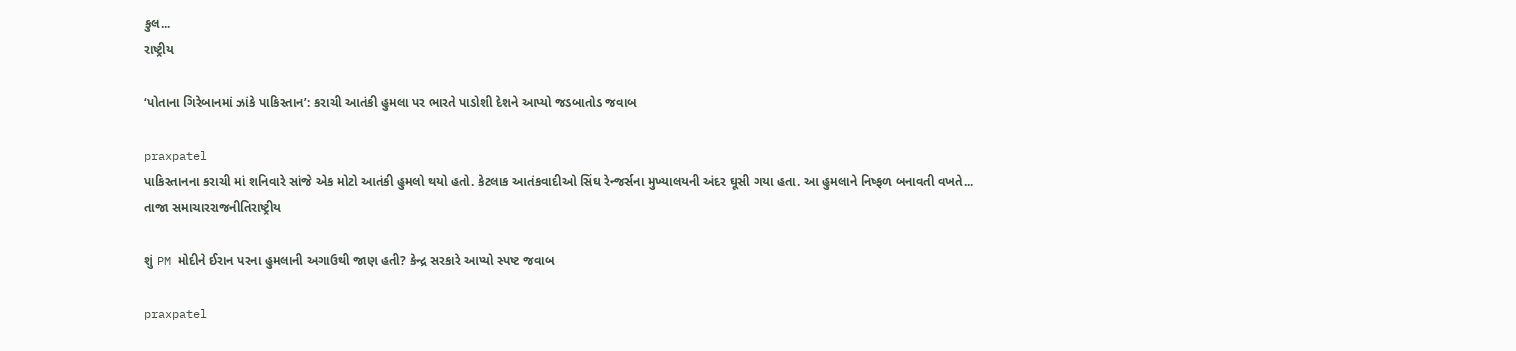કુલ...
રાષ્ટ્રીય

‘પોતાના ગિરેબાનમાં ઝાંકે પાકિસ્તાન’: કરાચી આતંકી હુમલા પર ભારતે પાડોશી દેશને આપ્યો જડબાતોડ જવાબ

praxpatel
પાકિસ્તાનના કરાચી માં શનિવારે સાંજે એક મોટો આતંકી હુમલો થયો હતો. કેટલાક આતંકવાદીઓ સિંઘ રેન્જર્સના મુખ્યાલયની અંદર ઘૂસી ગયા હતા. આ હુમલાને નિષ્ફળ બનાવતી વખતે...
તાજા સમાચારરાજનીતિરાષ્ટ્રીય

શું PM મોદીને ઈરાન પરના હુમલાની અગાઉથી જાણ હતી? કેન્દ્ર સરકારે આપ્યો સ્પષ્ટ જવાબ

praxpatel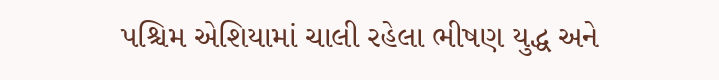પશ્ચિમ એશિયામાં ચાલી રહેલા ભીષણ યુદ્ધ અને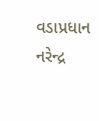વડાપ્રધાન નરેન્દ્ર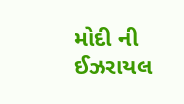મોદી ની ઈઝરાયલ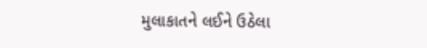મુલાકાતને લઈને ઉઠેલા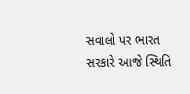સવાલો પર ભારત સરકારે આજે સ્થિતિ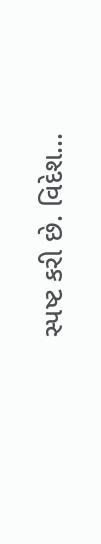સ્પષ્ટ કરી છે. વિદેશ...